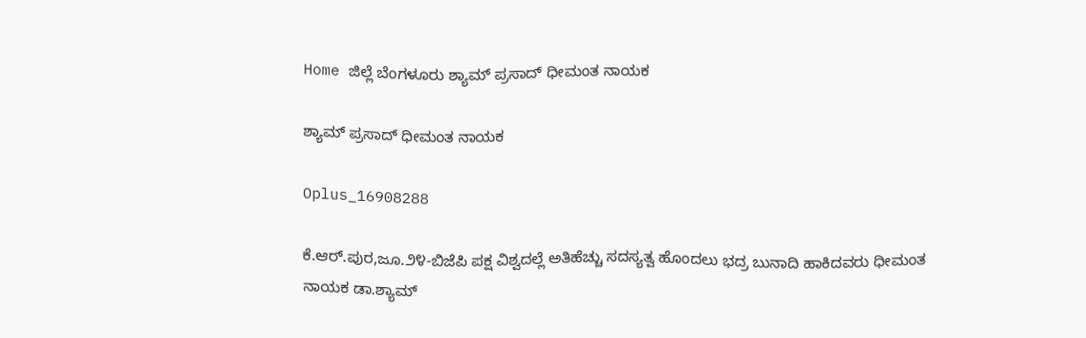Home ಜಿಲ್ಲೆ ಬೆಂಗಳೂರು ಶ್ಯಾಮ್ ಪ್ರಸಾದ್ ಧೀಮಂತ ನಾಯಕ

ಶ್ಯಾಮ್ ಪ್ರಸಾದ್ ಧೀಮಂತ ನಾಯಕ

Oplus_16908288

ಕೆ.ಆರ್.ಪುರ,ಜೂ.೨೪-ಬಿಜೆಪಿ ಪಕ್ಷ ವಿಶ್ವದಲ್ಲೆ ಅತಿಹೆಚ್ಚು ಸದಸ್ಯತ್ವ ಹೊಂದಲು ಭದ್ರ ಬುನಾದಿ ಹಾಕಿದವರು ಧೀಮಂತ ನಾಯಕ ಡಾ.ಶ್ಯಾಮ್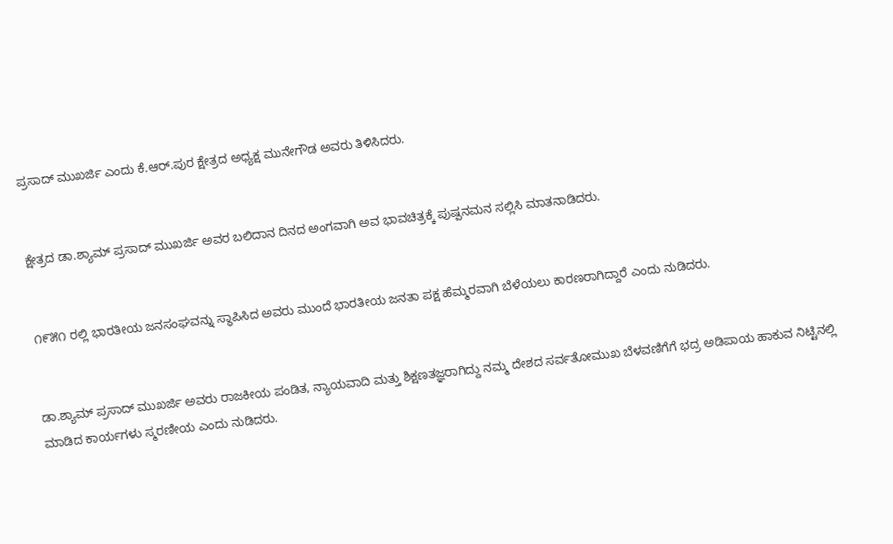ಪ್ರಸಾದ್ ಮುಖರ್ಜಿ ಎಂದು ಕೆ.ಆರ್.ಪುರ ಕ್ಷೇತ್ರದ ಅಧ್ಯಕ್ಷ ಮುನೇಗೌಡ ಅವರು ತಿಳಿಸಿದರು.


ಕ್ಷೇತ್ರದ ಡಾ.ಶ್ಯಾಮ್ ಪ್ರಸಾದ್ ಮುಖರ್ಜಿ ಅವರ ಬಲಿದಾನ ದಿನದ ಅಂಗವಾಗಿ ಅವ ಭಾವಚಿತ್ರಕ್ಕೆ ಪುಷ್ಪನಮನ ಸಲ್ಲಿಸಿ ಮಾತನಾಡಿದರು.


೧೯೫೧ ರಲ್ಲಿ ಭಾರತೀಯ ಜನಸಂಘವನ್ನು ಸ್ಥಾಪಿಸಿದ ಅವರು ಮುಂದೆ ಭಾರತೀಯ ಜನತಾ ಪಕ್ಷ ಹೆಮ್ಮರವಾಗಿ ಬೆಳೆಯಲು ಕಾರಣರಾಗಿದ್ದಾರೆ ಎಂದು ನುಡಿದರು.


ಡಾ.ಶ್ಯಾಮ್ ಪ್ರಸಾದ್ ಮುಖರ್ಜಿ ಅವರು ರಾಜಕೀಯ ಪಂಡಿತ, ನ್ಯಾಯವಾದಿ ಮತ್ತು ಶಿಕ್ಷಣತಜ್ಞರಾಗಿದ್ದು ನಮ್ಮ ದೇಶದ ಸರ್ವತೋಮುಖ ಬೆಳವಣಿಗೆಗೆ ಭದ್ರ ಅಡಿಪಾಯ ಹಾಕುವ ನಿಟ್ಟಿನಲ್ಲಿ ಮಾಡಿದ ಕಾರ್ಯಗಳು ಸ್ಮರಣೀಯ ಎಂದು ನುಡಿದರು.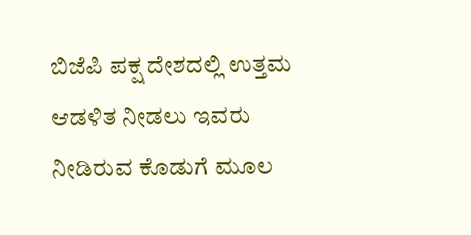ಬಿಜೆಪಿ ಪಕ್ಷ ದೇಶದಲ್ಲಿ ಉತ್ತಮ ಆಡಳಿತ ನೀಡಲು ಇವರು ನೀಡಿರುವ ಕೊಡುಗೆ ಮೂಲ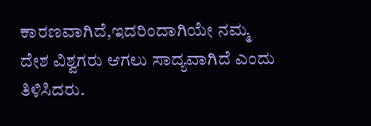ಕಾರಣವಾಗಿದೆ,ಇದರಿಂದಾಗಿಯೇ ನಮ್ಮ ದೇಶ ವಿಶ್ವಗರು ಆಗಲು ಸಾದ್ಯವಾಗಿದೆ ಎಂದು ತಿಳಿಸಿದರು.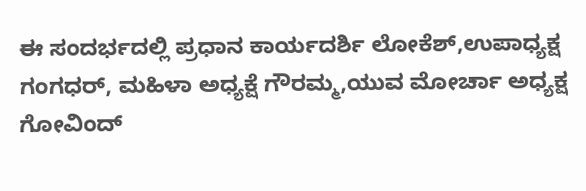ಈ ಸಂದರ್ಭದಲ್ಲಿ ಪ್ರಧಾನ ಕಾರ್ಯದರ್ಶಿ ಲೋಕೆಶ್,ಉಪಾಧ್ಯಕ್ಷ ಗಂಗಧರ್, ಮಹಿಳಾ ಅಧ್ಯಕ್ಷೆ ಗೌರಮ್ಮ,ಯುವ ಮೋರ್ಚಾ ಅಧ್ಯಕ್ಷ ಗೋವಿಂದ್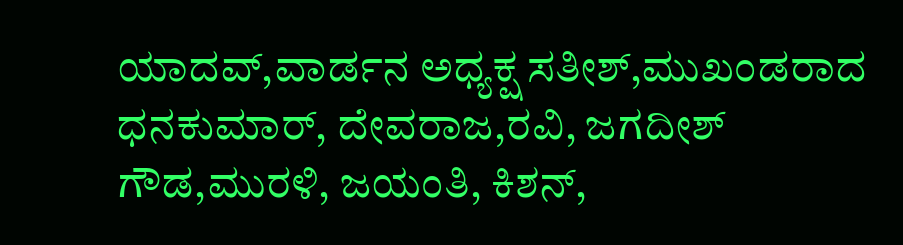ಯಾದವ್,ವಾರ್ಡನ ಅಧ್ಯಕ್ಷ ಸತೀಶ್,ಮುಖಂಡರಾದ ಧನಕುಮಾರ್, ದೇವರಾಜ,ರವಿ, ಜಗದೀಶ್ ಗೌಡ,ಮುರಳಿ, ಜಯಂತಿ, ಕಿಶನ್,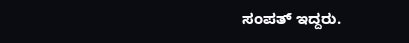ಸಂಪತ್ ಇದ್ದರು.